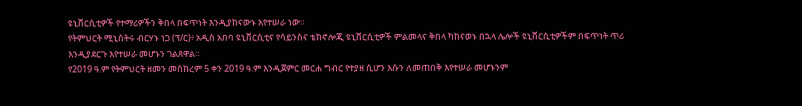ዩኒቨርሲቲዎች የተማሪዎችን ቅበላ በፍጥነት እንዲያከናውኑ እየተሠራ ነው።
የትምህርት ሚኒስትሩ ብርሃኑ ነጋ (ፕ/ር)፥ አዲስ አበባ ዩኒቨርሲቲና የሳይንስና ቴክኖሎጂ ዩኒቨርሲቲዎች ምልመላና ቅበላ ካከናወኑ በኋላ ሌሎች ዩኒቨርሲቲዎችም በፍጥነት ጥሪ እንዲያደርጉ እየተሠራ መሆኑን ገልጸዋል።
የ2019 ዓ.ም የትምህርት ዘመን መስከረም 5 ቀን 2019 ዓ.ም እንዲጀምር መርሐ ግብር የተያዘ ሲሆን እሱን ለመጠበቅ እየተሠራ መሆኑንም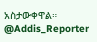አስታውቀዋል።
@Addis_Reporter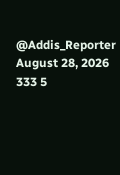@Addis_Reporter
August 28, 2026 333 5